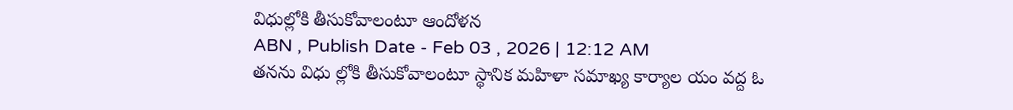విధుల్లోకి తీసుకోవాలంటూ ఆందోళన
ABN , Publish Date - Feb 03 , 2026 | 12:12 AM
తనను విధు ల్లోకి తీసుకోవాలంటూ స్థానిక మహిళా సమాఖ్య కార్యాల యం వద్ద ఓ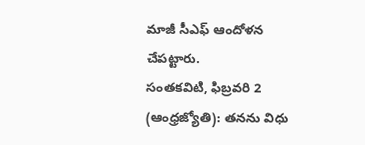మాజీ సీఎఫ్ ఆందోళన చేపట్టారు.
సంతకవిటి, ఫిబ్రవరి 2 (ఆంధ్రజ్యోతి): తనను విధు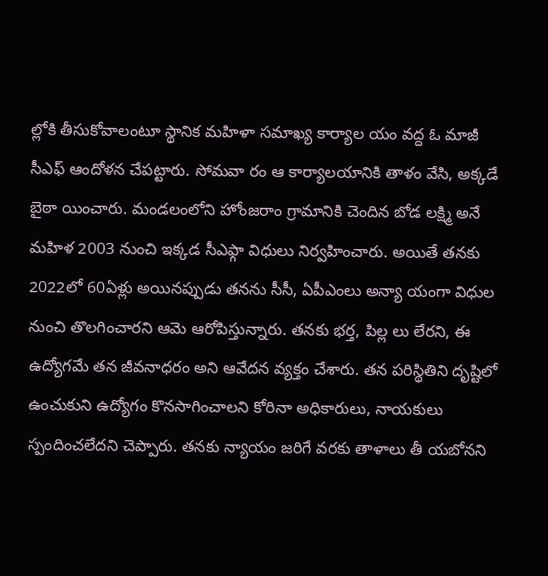ల్లోకి తీసుకోవాలంటూ స్థానిక మహిళా సమాఖ్య కార్యాల యం వద్ద ఓ మాజీ సీఎఫ్ ఆందోళన చేపట్టారు. సోమవా రం ఆ కార్యాలయానికి తాళం వేసి, అక్కడే బైఠా యించారు. మండలంలోని హోంజరాం గ్రామానికి చెందిన బోడ లక్ష్మి అనే మహిళ 2003 నుంచి ఇక్కడ సీఎఫ్గా విధులు నిర్వహించారు. అయితే తనకు 2022లో 60ఏళ్లు అయినప్పుడు తనను సీసీ, ఏపీఎంలు అన్యా యంగా విధుల నుంచి తొలగించారని ఆమె ఆరోపిస్తున్నారు. తనకు భర్త, పిల్ల లు లేరని, ఈ ఉద్యోగమే తన జీవనాధరం అని ఆవేదన వ్యక్తం చేశారు. తన పరిస్థితిని దృష్టిలో ఉంచుకుని ఉద్యోగం కొనసాగించాలని కోరినా అధికారులు, నాయకులు స్పందించలేదని చెప్పారు. తనకు న్యాయం జరిగే వరకు తాళాలు తీ యబోనని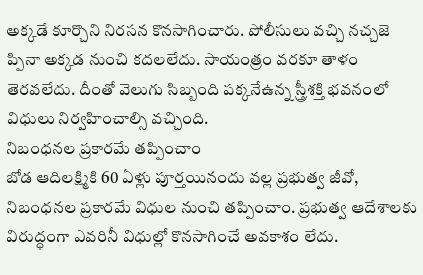అక్కడే కూర్చొని నిరసన కొనసాగించారు. పోలీసులు వచ్చి నచ్చజె ప్పినా అక్కడ నుంచి కదలలేదు. సాయంత్రం వరకూ తాళం తెరవలేదు. దీంతో వెలుగు సిబ్బంది పక్కనేఉన్న స్త్రీశక్తి భవనంలో విధులు నిర్వహించాల్సి వచ్చింది.
నిబంధనల ప్రకారమే తప్పించాం
బోడ ఆదిలక్ష్మికి 60 ఏళ్లు పూర్తయినందు వల్ల ప్రభుత్వ జీవో, నిబంధనల ప్రకారమే విధుల నుంచి తప్పించాం. ప్రభుత్వ ఆదేశాలకు విరుద్ధంగా ఎవరినీ విధుల్లో కొనసాగించే అవకాశం లేదు.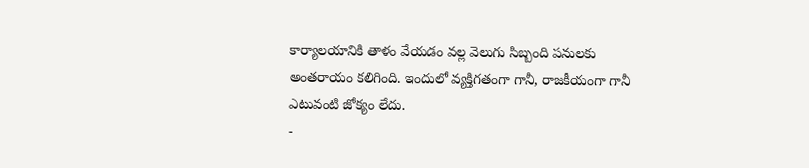కార్యాలయానికి తాళం వేయడం వల్ల వెలుగు సిబ్బంది పనులకు అంతరాయం కలిగింది. ఇందులో వ్యక్తిగతంగా గానీ, రాజకీయంగా గానీ ఎటువంటి జోక్యం లేదు.
-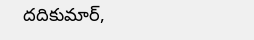దదికుమార్,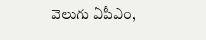వెలుగు ఏపీఎం,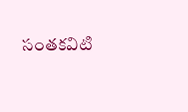సంతకవిటి